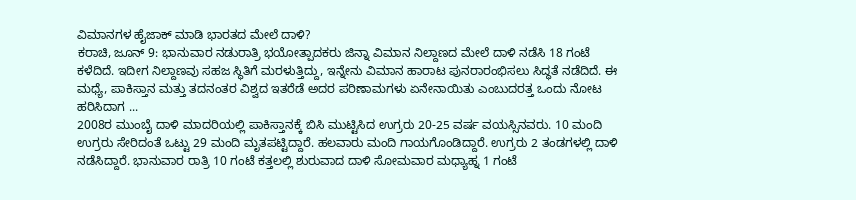ವಿಮಾನಗಳ ಹೈಜಾಕ್ ಮಾಡಿ ಭಾರತದ ಮೇಲೆ ದಾಳಿ?
ಕರಾಚಿ, ಜೂನ್ 9: ಭಾನುವಾರ ನಡುರಾತ್ರಿ ಭಯೋತ್ಪಾದಕರು ಜಿನ್ನಾ ವಿಮಾನ ನಿಲ್ದಾಣದ ಮೇಲೆ ದಾಳಿ ನಡೆಸಿ 18 ಗಂಟೆ ಕಳೆದಿದೆ. ಇದೀಗ ನಿಲ್ದಾಣವು ಸಹಜ ಸ್ಥಿತಿಗೆ ಮರಳುತ್ತಿದ್ದು, ಇನ್ನೇನು ವಿಮಾನ ಹಾರಾಟ ಪುನರಾರಂಭಿಸಲು ಸಿದ್ಧತೆ ನಡೆದಿದೆ. ಈ ಮಧ್ಯೆ, ಪಾಕಿಸ್ತಾನ ಮತ್ತು ತದನಂತರ ವಿಶ್ವದ ಇತರೆಡೆ ಅದರ ಪರಿಣಾಮಗಳು ಏನೇನಾಯಿತು ಎಂಬುದರತ್ತ ಒಂದು ನೋಟ ಹರಿಸಿದಾಗ ...
2008ರ ಮುಂಬೈ ದಾಳಿ ಮಾದರಿಯಲ್ಲಿ ಪಾಕಿಸ್ತಾನಕ್ಕೆ ಬಿಸಿ ಮುಟ್ಟಿಸಿದ ಉಗ್ರರು 20-25 ವರ್ಷ ವಯಸ್ಸಿನವರು. 10 ಮಂದಿ ಉಗ್ರರು ಸೇರಿದಂತೆ ಒಟ್ಟು 29 ಮಂದಿ ಮೃತಪಟ್ಟಿದ್ದಾರೆ. ಹಲವಾರು ಮಂದಿ ಗಾಯಗೊಂಡಿದ್ದಾರೆ. ಉಗ್ರರು 2 ತಂಡಗಳಲ್ಲಿ ದಾಳಿ ನಡೆಸಿದ್ದಾರೆ. ಭಾನುವಾರ ರಾತ್ರಿ 10 ಗಂಟೆ ಕತ್ತಲಲ್ಲಿ ಶುರುವಾದ ದಾಳಿ ಸೋಮವಾರ ಮಧ್ಯಾಹ್ನ 1 ಗಂಟೆ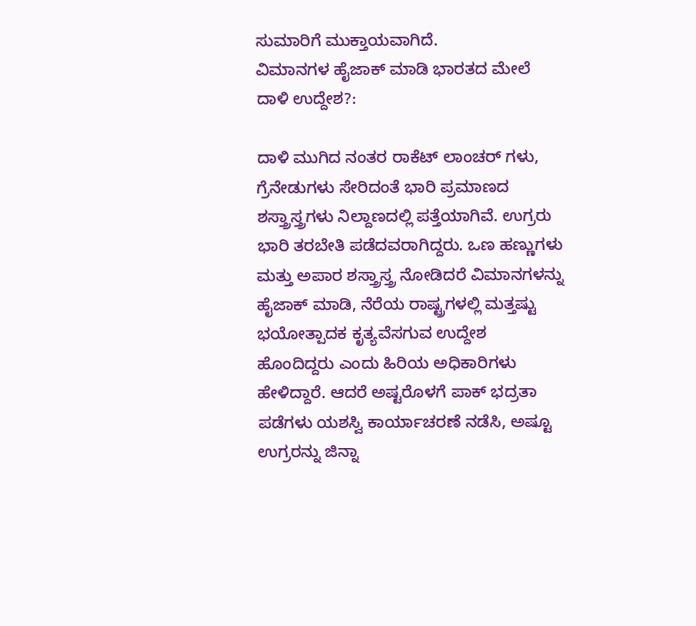ಸುಮಾರಿಗೆ ಮುಕ್ತಾಯವಾಗಿದೆ.
ವಿಮಾನಗಳ ಹೈಜಾಕ್ ಮಾಡಿ ಭಾರತದ ಮೇಲೆ ದಾಳಿ ಉದ್ದೇಶ?:

ದಾಳಿ ಮುಗಿದ ನಂತರ ರಾಕೆಟ್ ಲಾಂಚರ್ ಗಳು, ಗ್ರೆನೇಡುಗಳು ಸೇರಿದಂತೆ ಭಾರಿ ಪ್ರಮಾಣದ ಶಸ್ತ್ರಾಸ್ತ್ರಗಳು ನಿಲ್ದಾಣದಲ್ಲಿ ಪತ್ತೆಯಾಗಿವೆ. ಉಗ್ರರು ಭಾರಿ ತರಬೇತಿ ಪಡೆದವರಾಗಿದ್ದರು. ಒಣ ಹಣ್ಣುಗಳು ಮತ್ತು ಅಪಾರ ಶಸ್ತ್ರಾಸ್ತ್ರ ನೋಡಿದರೆ ವಿಮಾನಗಳನ್ನು ಹೈಜಾಕ್ ಮಾಡಿ, ನೆರೆಯ ರಾಷ್ಟ್ರಗಳಲ್ಲಿ ಮತ್ತಷ್ಟು ಭಯೋತ್ಪಾದಕ ಕೃತ್ಯವೆಸಗುವ ಉದ್ದೇಶ ಹೊಂದಿದ್ದರು ಎಂದು ಹಿರಿಯ ಅಧಿಕಾರಿಗಳು ಹೇಳಿದ್ದಾರೆ. ಆದರೆ ಅಷ್ಟರೊಳಗೆ ಪಾಕ್ ಭದ್ರತಾ ಪಡೆಗಳು ಯಶಸ್ವಿ ಕಾರ್ಯಾಚರಣೆ ನಡೆಸಿ, ಅಷ್ಟೂ ಉಗ್ರರನ್ನು ಜಿನ್ನಾ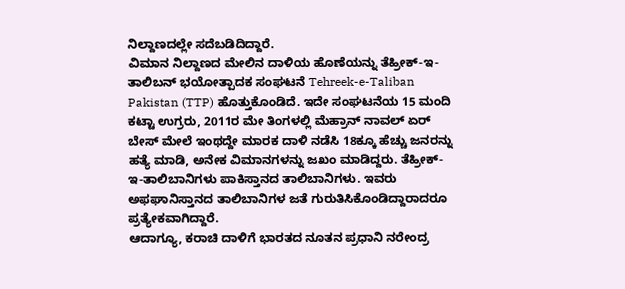ನಿಲ್ದಾಣದಲ್ಲೇ ಸದೆಬಡಿದಿದ್ದಾರೆ.
ವಿಮಾನ ನಿಲ್ದಾಣದ ಮೇಲಿನ ದಾಳಿಯ ಹೊಣೆಯನ್ನು ತೆಹ್ರೀಕ್-ಇ-ತಾಲಿಬನ್ ಭಯೋತ್ಪಾದಕ ಸಂಘಟನೆ Tehreek-e-Taliban Pakistan (TTP) ಹೊತ್ತುಕೊಂಡಿದೆ. ಇದೇ ಸಂಘಟನೆಯ 15 ಮಂದಿ ಕಟ್ಟಾ ಉಗ್ರರು, 2011ರ ಮೇ ತಿಂಗಳಲ್ಲಿ ಮೆಹ್ರಾನ್ ನಾವಲ್ ಏರ್ ಬೇಸ್ ಮೇಲೆ ಇಂಥದ್ದೇ ಮಾರಕ ದಾಳಿ ನಡೆಸಿ 18ಕ್ಕೂ ಹೆಚ್ಚು ಜನರನ್ನು ಹತ್ಯೆ ಮಾಡಿ, ಅನೇಕ ವಿಮಾನಗಳನ್ನು ಜಖಂ ಮಾಡಿದ್ದರು. ತೆಹ್ರೀಕ್-ಇ-ತಾಲಿಬಾನಿಗಳು ಪಾಕಿಸ್ತಾನದ ತಾಲಿಬಾನಿಗಳು. ಇವರು ಅಫಘಾನಿಸ್ತಾನದ ತಾಲಿಬಾನಿಗಳ ಜತೆ ಗುರುತಿಸಿಕೊಂಡಿದ್ದಾರಾದರೂ ಪ್ರತ್ಯೇಕವಾಗಿದ್ದಾರೆ.
ಆದಾಗ್ಯೂ, ಕರಾಚಿ ದಾಳಿಗೆ ಭಾರತದ ನೂತನ ಪ್ರಧಾನಿ ನರೇಂದ್ರ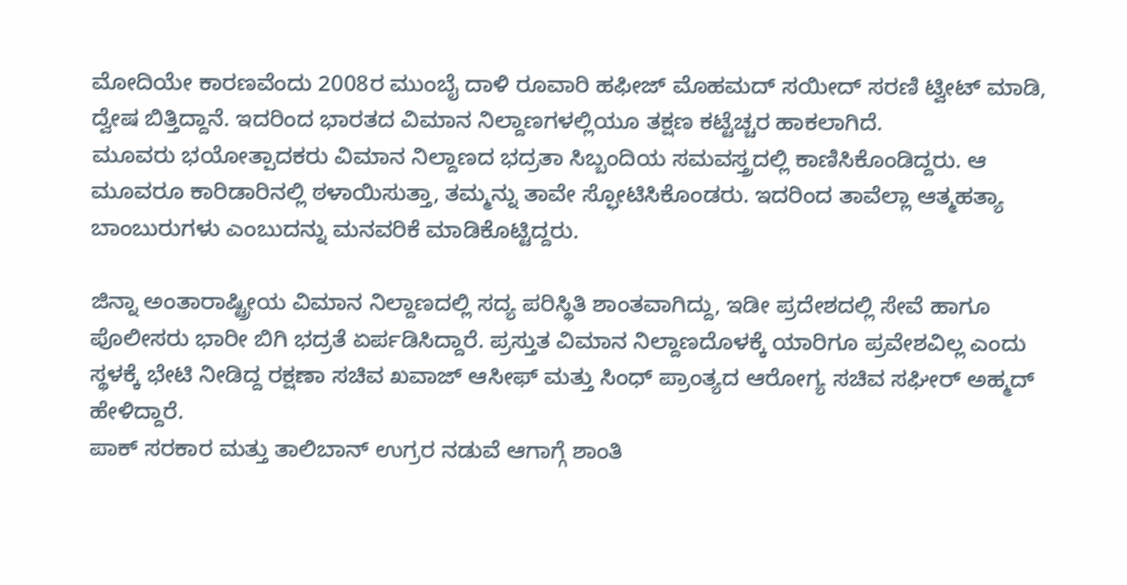ಮೋದಿಯೇ ಕಾರಣವೆಂದು 2008ರ ಮುಂಬೈ ದಾಳಿ ರೂವಾರಿ ಹಫೀಜ್ ಮೊಹಮದ್ ಸಯೀದ್ ಸರಣಿ ಟ್ವೀಟ್ ಮಾಡಿ, ದ್ವೇಷ ಬಿತ್ತಿದ್ದಾನೆ. ಇದರಿಂದ ಭಾರತದ ವಿಮಾನ ನಿಲ್ದಾಣಗಳಲ್ಲಿಯೂ ತಕ್ಷಣ ಕಟ್ಟೆಚ್ಚರ ಹಾಕಲಾಗಿದೆ.
ಮೂವರು ಭಯೋತ್ಪಾದಕರು ವಿಮಾನ ನಿಲ್ದಾಣದ ಭದ್ರತಾ ಸಿಬ್ಬಂದಿಯ ಸಮವಸ್ತ್ರದಲ್ಲಿ ಕಾಣಿಸಿಕೊಂಡಿದ್ದರು. ಆ ಮೂವರೂ ಕಾರಿಡಾರಿನಲ್ಲಿ ಠಳಾಯಿಸುತ್ತಾ, ತಮ್ಮನ್ನು ತಾವೇ ಸ್ಫೋಟಿಸಿಕೊಂಡರು. ಇದರಿಂದ ತಾವೆಲ್ಲಾ ಆತ್ಮಹತ್ಯಾ ಬಾಂಬುರುಗಳು ಎಂಬುದನ್ನು ಮನವರಿಕೆ ಮಾಡಿಕೊಟ್ಟಿದ್ದರು.

ಜಿನ್ನಾ ಅಂತಾರಾಷ್ಟ್ರೀಯ ವಿಮಾನ ನಿಲ್ದಾಣದಲ್ಲಿ ಸದ್ಯ ಪರಿಸ್ಥಿತಿ ಶಾಂತವಾಗಿದ್ದು, ಇಡೀ ಪ್ರದೇಶದಲ್ಲಿ ಸೇವೆ ಹಾಗೂ ಪೊಲೀಸರು ಭಾರೀ ಬಿಗಿ ಭದ್ರತೆ ಏರ್ಪಡಿಸಿದ್ದಾರೆ. ಪ್ರಸ್ತುತ ವಿಮಾನ ನಿಲ್ದಾಣದೊಳಕ್ಕೆ ಯಾರಿಗೂ ಪ್ರವೇಶವಿಲ್ಲ ಎಂದು ಸ್ಥಳಕ್ಕೆ ಭೇಟಿ ನೀಡಿದ್ದ ರಕ್ಷಣಾ ಸಚಿವ ಖವಾಜ್ ಆಸೀಫ್ ಮತ್ತು ಸಿಂಧ್ ಪ್ರಾಂತ್ಯದ ಆರೋಗ್ಯ ಸಚಿವ ಸಘೀರ್ ಅಹ್ಮದ್ ಹೇಳಿದ್ದಾರೆ.
ಪಾಕ್ ಸರಕಾರ ಮತ್ತು ತಾಲಿಬಾನ್ ಉಗ್ರರ ನಡುವೆ ಆಗಾಗ್ಗೆ ಶಾಂತಿ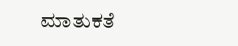ಮಾತುಕತೆ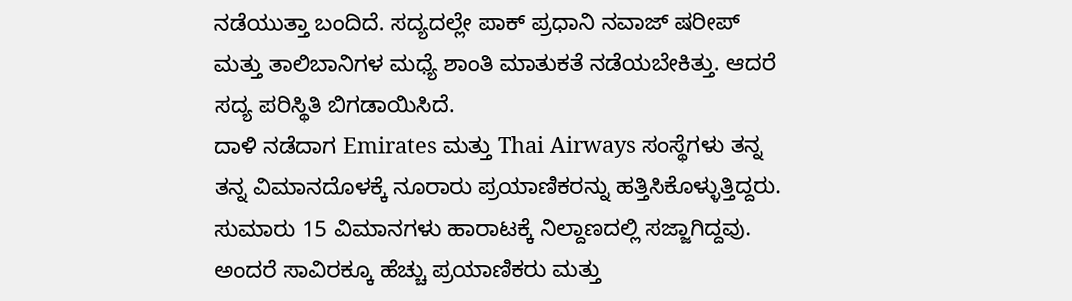ನಡೆಯುತ್ತಾ ಬಂದಿದೆ. ಸದ್ಯದಲ್ಲೇ ಪಾಕ್ ಪ್ರಧಾನಿ ನವಾಜ್ ಷರೀಪ್ ಮತ್ತು ತಾಲಿಬಾನಿಗಳ ಮಧ್ಯೆ ಶಾಂತಿ ಮಾತುಕತೆ ನಡೆಯಬೇಕಿತ್ತು. ಆದರೆ ಸದ್ಯ ಪರಿಸ್ಥಿತಿ ಬಿಗಡಾಯಿಸಿದೆ.
ದಾಳಿ ನಡೆದಾಗ Emirates ಮತ್ತು Thai Airways ಸಂಸ್ಥೆಗಳು ತನ್ನ ತನ್ನ ವಿಮಾನದೊಳಕ್ಕೆ ನೂರಾರು ಪ್ರಯಾಣಿಕರನ್ನು ಹತ್ತಿಸಿಕೊಳ್ಳುತ್ತಿದ್ದರು. ಸುಮಾರು 15 ವಿಮಾನಗಳು ಹಾರಾಟಕ್ಕೆ ನಿಲ್ದಾಣದಲ್ಲಿ ಸಜ್ಜಾಗಿದ್ದವು. ಅಂದರೆ ಸಾವಿರಕ್ಕೂ ಹೆಚ್ಚು ಪ್ರಯಾಣಿಕರು ಮತ್ತು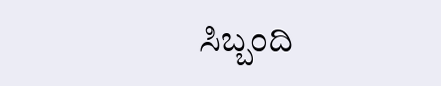ಸಿಬ್ಬಂದಿ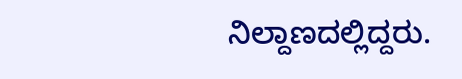ನಿಲ್ದಾಣದಲ್ಲಿದ್ದರು.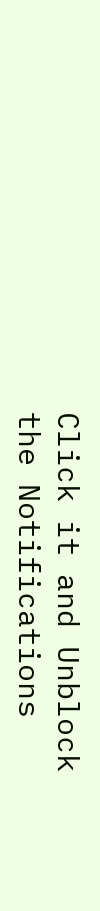Click it and Unblock the Notifications